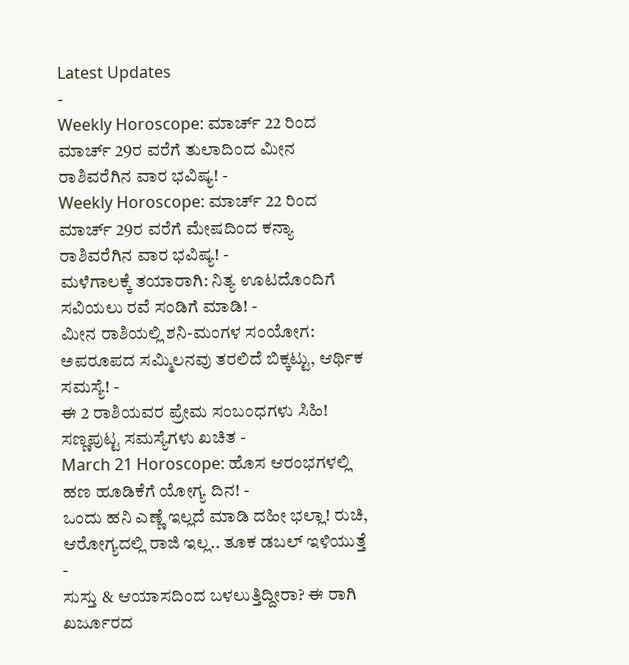Latest Updates
-
Weekly Horoscope: ಮಾರ್ಚ್ 22 ರಿಂದ ಮಾರ್ಚ್ 29ರ ವರೆಗೆ ತುಲಾದಿಂದ ಮೀನ ರಾಶಿವರೆಗಿನ ವಾರ ಭವಿಷ್ಯ! -
Weekly Horoscope: ಮಾರ್ಚ್ 22 ರಿಂದ ಮಾರ್ಚ್ 29ರ ವರೆಗೆ ಮೇಷದಿಂದ ಕನ್ಯಾ ರಾಶಿವರೆಗಿನ ವಾರ ಭವಿಷ್ಯ! -
ಮಳೆಗಾಲಕ್ಕೆ ತಯಾರಾಗಿ: ನಿತ್ಯ ಊಟದೊಂದಿಗೆ ಸವಿಯಲು ರವೆ ಸಂಡಿಗೆ ಮಾಡಿ! -
ಮೀನ ರಾಶಿಯಲ್ಲಿ ಶನಿ-ಮಂಗಳ ಸಂಯೋಗ: ಅಪರೂಪದ ಸಮ್ಮಿಲನವು ತರಲಿದೆ ಬಿಕ್ಕಟ್ಟು, ಆರ್ಥಿಕ ಸಮಸ್ಯೆ! -
ಈ 2 ರಾಶಿಯವರ ಪ್ರೇಮ ಸಂಬಂಧಗಳು ಸಿಹಿ! ಸಣ್ಣಪುಟ್ಟ ಸಮಸ್ಯೆಗಳು ಖಚಿತ -
March 21 Horoscope: ಹೊಸ ಆರಂಭಗಳಲ್ಲಿ ಹಣ ಹೂಡಿಕೆಗೆ ಯೋಗ್ಯ ದಿನ! -
ಒಂದು ಹನಿ ಎಣ್ಣೆ ಇಲ್ಲದೆ ಮಾಡಿ ದಹೀ ಭಲ್ಲಾ! ರುಚಿ, ಆರೋಗ್ಯದಲ್ಲಿ ರಾಜಿ ಇಲ್ಲ.. ತೂಕ ಡಬಲ್ ಇಳಿಯುತ್ತೆ -
ಸುಸ್ತು & ಆಯಾಸದಿಂದ ಬಳಲುತ್ತಿದ್ದೀರಾ? ಈ ರಾಗಿ ಖರ್ಜೂರದ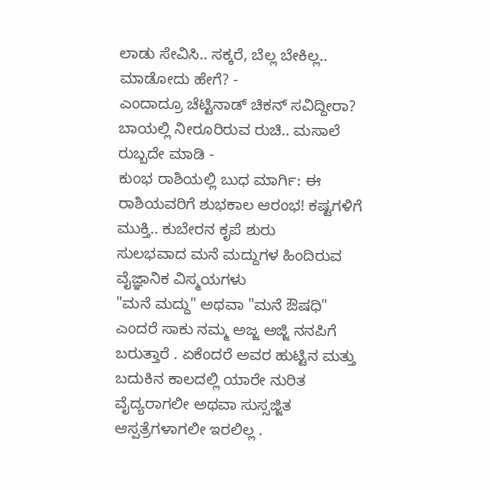ಲಾಡು ಸೇವಿಸಿ.. ಸಕ್ಕರೆ, ಬೆಲ್ಲ ಬೇಕಿಲ್ಲ.. ಮಾಡೋದು ಹೇಗೆ? -
ಎಂದಾದ್ರೂ ಚೆಟ್ಟಿನಾಡ್ ಚಿಕನ್ ಸವಿದ್ದೀರಾ? ಬಾಯಲ್ಲಿ ನೀರೂರಿರುವ ರುಚಿ.. ಮಸಾಲೆ ರುಬ್ಬದೇ ಮಾಡಿ -
ಕುಂಭ ರಾಶಿಯಲ್ಲಿ ಬುಧ ಮಾರ್ಗಿ: ಈ ರಾಶಿಯವರಿಗೆ ಶುಭಕಾಲ ಆರಂಭ! ಕಷ್ಟಗಳಿಗೆ ಮುಕ್ತಿ.. ಕುಬೇರನ ಕೃಪೆ ಶುರು
ಸುಲಭವಾದ ಮನೆ ಮದ್ದುಗಳ ಹಿಂದಿರುವ ವೈಜ್ಞಾನಿಕ ವಿಸ್ಮಯಗಳು
"ಮನೆ ಮದ್ದು" ಅಥವಾ "ಮನೆ ಔಷಧಿ" ಎಂದರೆ ಸಾಕು ನಮ್ಮ ಅಜ್ಜ ಅಜ್ಜಿ ನನಪಿಗೆ ಬರುತ್ತಾರೆ . ಏಕೆಂದರೆ ಅವರ ಹುಟ್ಟಿನ ಮತ್ತು ಬದುಕಿನ ಕಾಲದಲ್ಲಿ ಯಾರೇ ನುರಿತ ವೈದ್ಯರಾಗಲೀ ಅಥವಾ ಸುಸ್ಸಜ್ಜಿತ ಆಸ್ಪತ್ರೆಗಳಾಗಲೀ ಇರಲಿಲ್ಲ .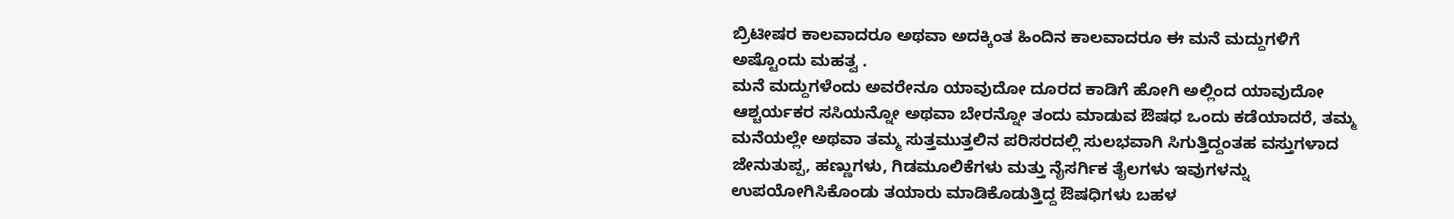ಬ್ರಿಟೀಷರ ಕಾಲವಾದರೂ ಅಥವಾ ಅದಕ್ಕಿಂತ ಹಿಂದಿನ ಕಾಲವಾದರೂ ಈ ಮನೆ ಮದ್ದುಗಳಿಗೆ ಅಷ್ಟೊಂದು ಮಹತ್ವ .
ಮನೆ ಮದ್ದುಗಳೆಂದು ಅವರೇನೂ ಯಾವುದೋ ದೂರದ ಕಾಡಿಗೆ ಹೋಗಿ ಅಲ್ಲಿಂದ ಯಾವುದೋ ಆಶ್ಚರ್ಯಕರ ಸಸಿಯನ್ನೋ ಅಥವಾ ಬೇರನ್ನೋ ತಂದು ಮಾಡುವ ಔಷಧ ಒಂದು ಕಡೆಯಾದರೆ, ತಮ್ಮ ಮನೆಯಲ್ಲೇ ಅಥವಾ ತಮ್ಮ ಸುತ್ತಮುತ್ತಲಿನ ಪರಿಸರದಲ್ಲಿ ಸುಲಭವಾಗಿ ಸಿಗುತ್ತಿದ್ದಂತಹ ವಸ್ತುಗಳಾದ ಜೇನುತುಪ್ಪ, ಹಣ್ಣುಗಳು, ಗಿಡಮೂಲಿಕೆಗಳು ಮತ್ತು ನೈಸರ್ಗಿಕ ತೈಲಗಳು ಇವುಗಳನ್ನು ಉಪಯೋಗಿಸಿಕೊಂಡು ತಯಾರು ಮಾಡಿಕೊಡುತ್ತಿದ್ದ ಔಷಧಿಗಳು ಬಹಳ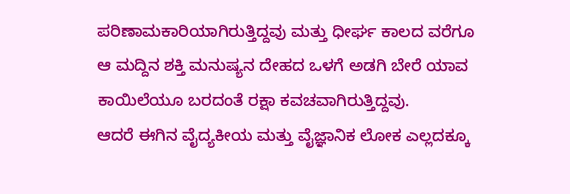ಪರಿಣಾಮಕಾರಿಯಾಗಿರುತ್ತಿದ್ದವು ಮತ್ತು ಧೀರ್ಘ ಕಾಲದ ವರೆಗೂ ಆ ಮದ್ದಿನ ಶಕ್ತಿ ಮನುಷ್ಯನ ದೇಹದ ಒಳಗೆ ಅಡಗಿ ಬೇರೆ ಯಾವ ಕಾಯಿಲೆಯೂ ಬರದಂತೆ ರಕ್ಷಾ ಕವಚವಾಗಿರುತ್ತಿದ್ದವು.
ಆದರೆ ಈಗಿನ ವೈದ್ಯಕೀಯ ಮತ್ತು ವೈಜ್ಞಾನಿಕ ಲೋಕ ಎಲ್ಲದಕ್ಕೂ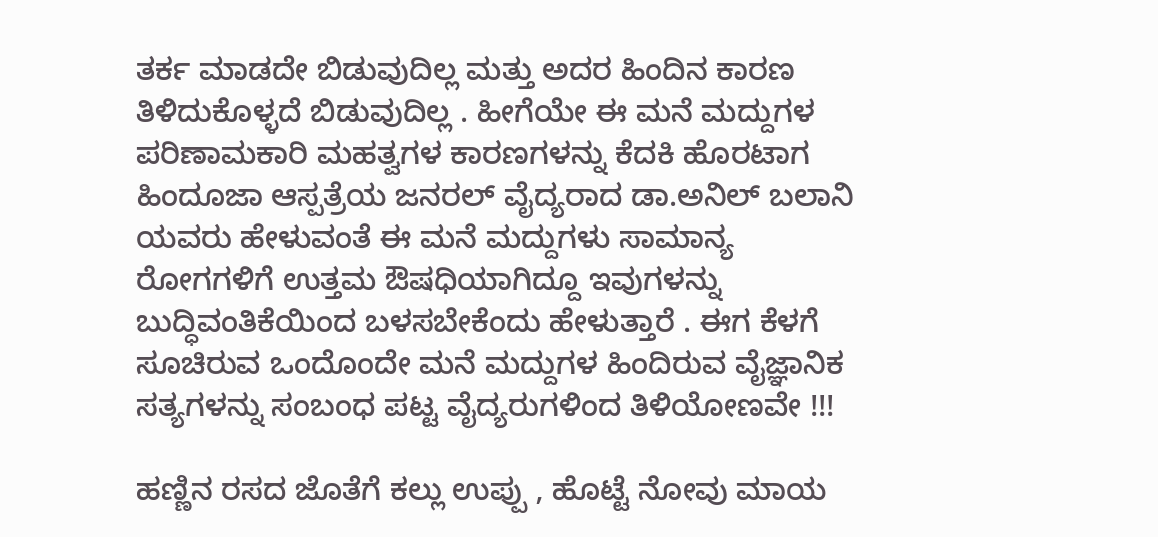ತರ್ಕ ಮಾಡದೇ ಬಿಡುವುದಿಲ್ಲ ಮತ್ತು ಅದರ ಹಿಂದಿನ ಕಾರಣ ತಿಳಿದುಕೊಳ್ಳದೆ ಬಿಡುವುದಿಲ್ಲ . ಹೀಗೆಯೇ ಈ ಮನೆ ಮದ್ದುಗಳ ಪರಿಣಾಮಕಾರಿ ಮಹತ್ವಗಳ ಕಾರಣಗಳನ್ನು ಕೆದಕಿ ಹೊರಟಾಗ ಹಿಂದೂಜಾ ಆಸ್ಪತ್ರೆಯ ಜನರಲ್ ವೈದ್ಯರಾದ ಡಾ.ಅನಿಲ್ ಬಲಾನಿ ಯವರು ಹೇಳುವಂತೆ ಈ ಮನೆ ಮದ್ದುಗಳು ಸಾಮಾನ್ಯ ರೋಗಗಳಿಗೆ ಉತ್ತಮ ಔಷಧಿಯಾಗಿದ್ದೂ ಇವುಗಳನ್ನು ಬುದ್ಧಿವಂತಿಕೆಯಿಂದ ಬಳಸಬೇಕೆಂದು ಹೇಳುತ್ತಾರೆ . ಈಗ ಕೆಳಗೆ ಸೂಚಿರುವ ಒಂದೊಂದೇ ಮನೆ ಮದ್ದುಗಳ ಹಿಂದಿರುವ ವೈಜ್ಞಾನಿಕ ಸತ್ಯಗಳನ್ನು ಸಂಬಂಧ ಪಟ್ಟ ವೈದ್ಯರುಗಳಿಂದ ತಿಳಿಯೋಣವೇ !!!

ಹಣ್ಣಿನ ರಸದ ಜೊತೆಗೆ ಕಲ್ಲು ಉಪ್ಪು , ಹೊಟ್ಟೆ ನೋವು ಮಾಯ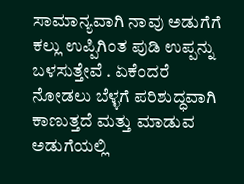ಸಾಮಾನ್ಯವಾಗಿ ನಾವು ಅಡುಗೆಗೆ ಕಲ್ಲು ಉಪ್ಪಿಗಿಂತ ಪುಡಿ ಉಪ್ಪನ್ನು ಬಳಸುತ್ತೇವೆ . ಏಕೆಂದರೆ ನೋಡಲು ಬೆಳ್ಳಗೆ ಪರಿಶುದ್ಧವಾಗಿ ಕಾಣುತ್ತದೆ ಮತ್ತು ಮಾಡುವ ಅಡುಗೆಯಲ್ಲಿ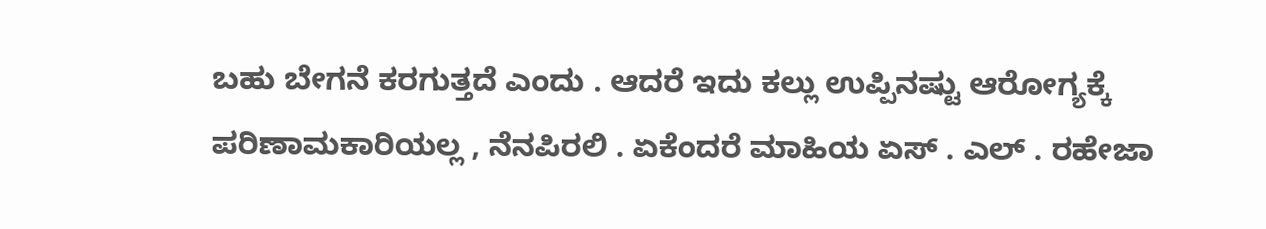ಬಹು ಬೇಗನೆ ಕರಗುತ್ತದೆ ಎಂದು . ಆದರೆ ಇದು ಕಲ್ಲು ಉಪ್ಪಿನಷ್ಟು ಆರೋಗ್ಯಕ್ಕೆ ಪರಿಣಾಮಕಾರಿಯಲ್ಲ , ನೆನಪಿರಲಿ . ಏಕೆಂದರೆ ಮಾಹಿಯ ಏಸ್ . ಎಲ್ . ರಹೇಜಾ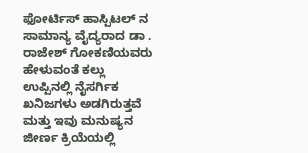ಫೋರ್ಟಿಸ್ ಹಾಸ್ಪಿಟಲ್ ನ ಸಾಮಾನ್ಯ ವೈದ್ಯರಾದ ಡಾ . ರಾಜೇಶ್ ಗೋಕಣಿಯವರು ಹೇಳುವಂತೆ ಕಲ್ಲು ಉಪ್ಪಿನಲ್ಲಿ ನೈಸರ್ಗಿಕ ಖನಿಜಗಳು ಅಡಗಿರುತ್ತವೆ ಮತ್ತು ಇವು ಮನುಷ್ಯನ ಜೀರ್ಣ ಕ್ರಿಯೆಯಲ್ಲಿ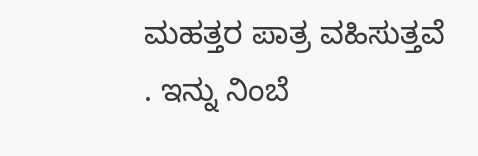ಮಹತ್ತರ ಪಾತ್ರ ವಹಿಸುತ್ತವೆ . ಇನ್ನು ನಿಂಬೆ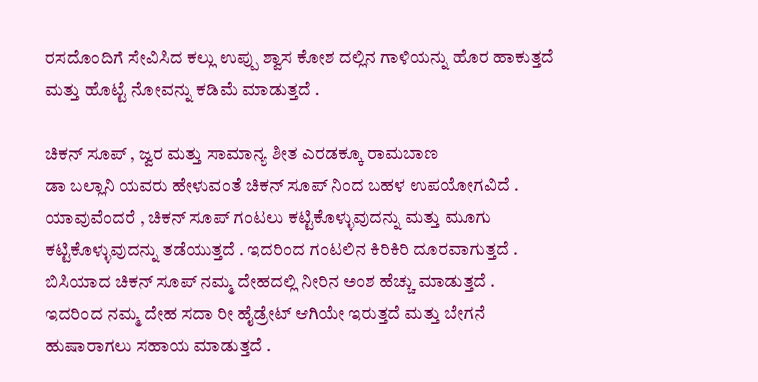ರಸದೊಂದಿಗೆ ಸೇವಿಸಿದ ಕಲ್ಲು ಉಪ್ಪು ಶ್ವಾಸ ಕೋಶ ದಲ್ಲಿನ ಗಾಳಿಯನ್ನು ಹೊರ ಹಾಕುತ್ತದೆ ಮತ್ತು ಹೊಟ್ಟೆ ನೋವನ್ನು ಕಡಿಮೆ ಮಾಡುತ್ತದೆ .

ಚಿಕನ್ ಸೂಪ್ , ಜ್ವರ ಮತ್ತು ಸಾಮಾನ್ಯ ಶೀತ ಎರಡಕ್ಕೂ ರಾಮಬಾಣ
ಡಾ ಬಲ್ಲಾನಿ ಯವರು ಹೇಳುವಂತೆ ಚಿಕನ್ ಸೂಪ್ ನಿಂದ ಬಹಳ ಉಪಯೋಗವಿದೆ . ಯಾವುವೆಂದರೆ , ಚಿಕನ್ ಸೂಪ್ ಗಂಟಲು ಕಟ್ಟಿಕೊಳ್ಳುವುದನ್ನು ಮತ್ತು ಮೂಗು ಕಟ್ಟಿಕೊಳ್ಳುವುದನ್ನು ತಡೆಯುತ್ತದೆ . ಇದರಿಂದ ಗಂಟಲಿನ ಕಿರಿಕಿರಿ ದೂರವಾಗುತ್ತದೆ . ಬಿಸಿಯಾದ ಚಿಕನ್ ಸೂಪ್ ನಮ್ಮ ದೇಹದಲ್ಲಿ ನೀರಿನ ಅಂಶ ಹೆಚ್ಚು ಮಾಡುತ್ತದೆ . ಇದರಿಂದ ನಮ್ಮ ದೇಹ ಸದಾ ರೀ ಹೈಡ್ರೇಟ್ ಆಗಿಯೇ ಇರುತ್ತದೆ ಮತ್ತು ಬೇಗನೆ ಹುಷಾರಾಗಲು ಸಹಾಯ ಮಾಡುತ್ತದೆ .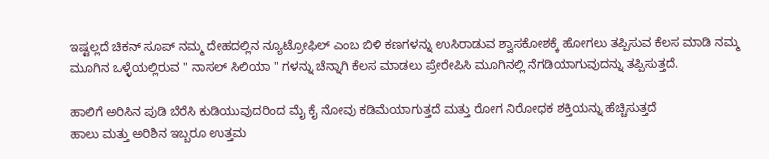ಇಷ್ಟಲ್ಲದೆ ಚಿಕನ್ ಸೂಪ್ ನಮ್ಮ ದೇಹದಲ್ಲಿನ ನ್ಯೂಟ್ರೋಫಿಲ್ ಎಂಬ ಬಿಳಿ ಕಣಗಳನ್ನು ಉಸಿರಾಡುವ ಶ್ವಾಸಕೋಶಕ್ಕೆ ಹೋಗಲು ತಪ್ಪಿಸುವ ಕೆಲಸ ಮಾಡಿ ನಮ್ಮ ಮೂಗಿನ ಒಳ್ಳೆಯಲ್ಲಿರುವ " ನಾಸಲ್ ಸಿಲಿಯಾ " ಗಳನ್ನು ಚೆನ್ನಾಗಿ ಕೆಲಸ ಮಾಡಲು ಪ್ರೇರೇಪಿಸಿ ಮೂಗಿನಲ್ಲಿ ನೆಗಡಿಯಾಗುವುದನ್ನು ತಪ್ಪಿಸುತ್ತದೆ.

ಹಾಲಿಗೆ ಅರಿಸಿನ ಪುಡಿ ಬೆರೆಸಿ ಕುಡಿಯುವುದರಿಂದ ಮೈ ಕೈ ನೋವು ಕಡಿಮೆಯಾಗುತ್ತದೆ ಮತ್ತು ರೋಗ ನಿರೋಧಕ ಶಕ್ತಿಯನ್ನು ಹೆಚ್ಚಿಸುತ್ತದೆ
ಹಾಲು ಮತ್ತು ಅರಿಶಿನ ಇಬ್ಬರೂ ಉತ್ತಮ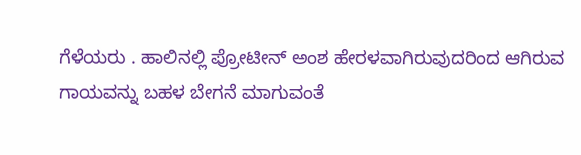ಗೆಳೆಯರು . ಹಾಲಿನಲ್ಲಿ ಪ್ರೋಟೀನ್ ಅಂಶ ಹೇರಳವಾಗಿರುವುದರಿಂದ ಆಗಿರುವ ಗಾಯವನ್ನು ಬಹಳ ಬೇಗನೆ ಮಾಗುವಂತೆ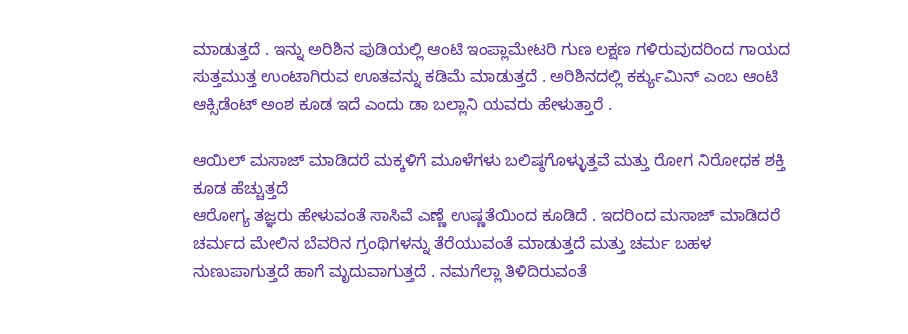ಮಾಡುತ್ತದೆ . ಇನ್ನು ಅರಿಶಿನ ಪುಡಿಯಲ್ಲಿ ಆಂಟಿ ಇಂಪ್ಲಾಮೇಟರಿ ಗುಣ ಲಕ್ಷಣ ಗಳಿರುವುದರಿಂದ ಗಾಯದ ಸುತ್ತಮುತ್ತ ಉಂಟಾಗಿರುವ ಊತವನ್ನು ಕಡಿಮೆ ಮಾಡುತ್ತದೆ . ಅರಿಶಿನದಲ್ಲಿ ಕರ್ಕ್ಯುಮಿನ್ ಎಂಬ ಆಂಟಿ ಆಕ್ಸಿಡೆಂಟ್ ಅಂಶ ಕೂಡ ಇದೆ ಎಂದು ಡಾ ಬಲ್ಲಾನಿ ಯವರು ಹೇಳುತ್ತಾರೆ .

ಆಯಿಲ್ ಮಸಾಜ್ ಮಾಡಿದರೆ ಮಕ್ಕಳಿಗೆ ಮೂಳೆಗಳು ಬಲಿಷ್ಠಗೊಳ್ಳುತ್ತವೆ ಮತ್ತು ರೋಗ ನಿರೋಧಕ ಶಕ್ತಿ ಕೂಡ ಹೆಚ್ಚುತ್ತದೆ
ಆರೋಗ್ಯ ತಜ್ಞರು ಹೇಳುವಂತೆ ಸಾಸಿವೆ ಎಣ್ಣೆ ಉಷ್ಣತೆಯಿಂದ ಕೂಡಿದೆ . ಇದರಿಂದ ಮಸಾಜ್ ಮಾಡಿದರೆ ಚರ್ಮದ ಮೇಲಿನ ಬೆವರಿನ ಗ್ರಂಥಿಗಳನ್ನು ತೆರೆಯುವಂತೆ ಮಾಡುತ್ತದೆ ಮತ್ತು ಚರ್ಮ ಬಹಳ ನುಣುಪಾಗುತ್ತದೆ ಹಾಗೆ ಮೃದುವಾಗುತ್ತದೆ . ನಮಗೆಲ್ಲಾ ತಿಳಿದಿರುವಂತೆ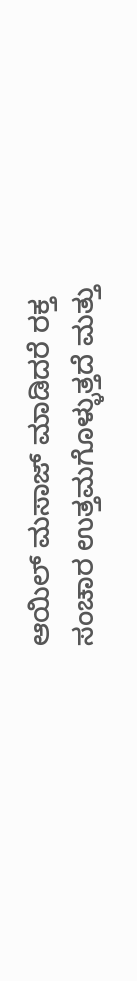ಆಯಿಲ್ ಮಸಾಜ್ ಮಾಡಿದರೆ ರಕ್ತ ಸಂಚಾರ ಉತ್ತಮಗೊಳ್ಳುತ್ತದೆ ಮತ್ತು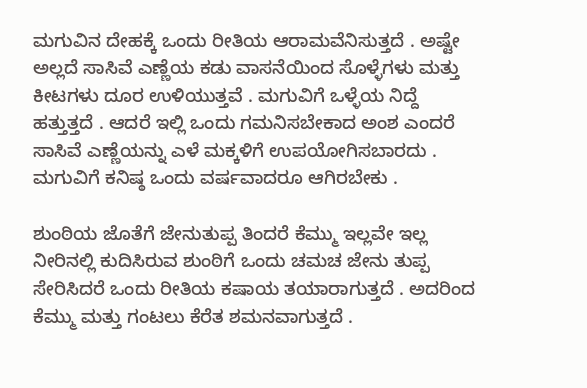ಮಗುವಿನ ದೇಹಕ್ಕೆ ಒಂದು ರೀತಿಯ ಆರಾಮವೆನಿಸುತ್ತದೆ . ಅಷ್ಟೇ ಅಲ್ಲದೆ ಸಾಸಿವೆ ಎಣ್ಣೆಯ ಕಡು ವಾಸನೆಯಿಂದ ಸೊಳ್ಳೆಗಳು ಮತ್ತು ಕೀಟಗಳು ದೂರ ಉಳಿಯುತ್ತವೆ . ಮಗುವಿಗೆ ಒಳ್ಳೆಯ ನಿದ್ದೆ ಹತ್ತುತ್ತದೆ . ಆದರೆ ಇಲ್ಲಿ ಒಂದು ಗಮನಿಸಬೇಕಾದ ಅಂಶ ಎಂದರೆ ಸಾಸಿವೆ ಎಣ್ಣೆಯನ್ನು ಎಳೆ ಮಕ್ಕಳಿಗೆ ಉಪಯೋಗಿಸಬಾರದು . ಮಗುವಿಗೆ ಕನಿಷ್ಠ ಒಂದು ವರ್ಷವಾದರೂ ಆಗಿರಬೇಕು .

ಶುಂಠಿಯ ಜೊತೆಗೆ ಜೇನುತುಪ್ಪ ತಿಂದರೆ ಕೆಮ್ಮು ಇಲ್ಲವೇ ಇಲ್ಲ
ನೀರಿನಲ್ಲಿ ಕುದಿಸಿರುವ ಶುಂಠಿಗೆ ಒಂದು ಚಮಚ ಜೇನು ತುಪ್ಪ ಸೇರಿಸಿದರೆ ಒಂದು ರೀತಿಯ ಕಷಾಯ ತಯಾರಾಗುತ್ತದೆ . ಅದರಿಂದ ಕೆಮ್ಮು ಮತ್ತು ಗಂಟಲು ಕೆರೆತ ಶಮನವಾಗುತ್ತದೆ .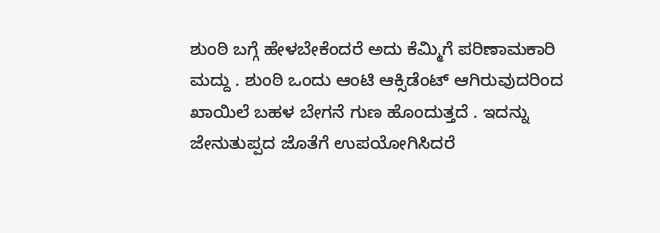ಶುಂಠಿ ಬಗ್ಗೆ ಹೇಳಬೇಕೆಂದರೆ ಅದು ಕೆಮ್ಮಿಗೆ ಪರಿಣಾಮಕಾರಿ ಮದ್ದು . ಶುಂಠಿ ಒಂದು ಆಂಟಿ ಆಕ್ಸಿಡೆಂಟ್ ಆಗಿರುವುದರಿಂದ ಖಾಯಿಲೆ ಬಹಳ ಬೇಗನೆ ಗುಣ ಹೊಂದುತ್ತದೆ . ಇದನ್ನು ಜೇನುತುಪ್ಪದ ಜೊತೆಗೆ ಉಪಯೋಗಿಸಿದರೆ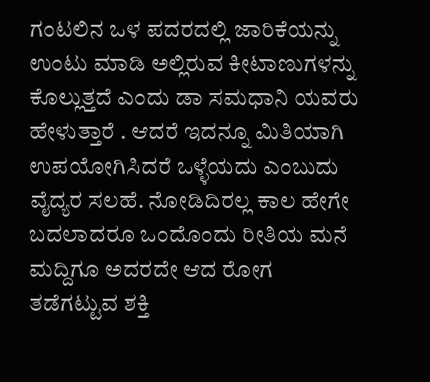ಗಂಟಲಿನ ಒಳ ಪದರದಲ್ಲಿ ಜಾರಿಕೆಯನ್ನು ಉಂಟು ಮಾಡಿ ಅಲ್ಲಿರುವ ಕೀಟಾಣುಗಳನ್ನು ಕೊಲ್ಲುತ್ತದೆ ಎಂದು ಡಾ ಸಮಧಾನಿ ಯವರು ಹೇಳುತ್ತಾರೆ . ಆದರೆ ಇದನ್ನೂ ಮಿತಿಯಾಗಿ ಉಪಯೋಗಿಸಿದರೆ ಒಳ್ಳೆಯದು ಎಂಬುದು ವೈದ್ಯರ ಸಲಹೆ. ನೋಡಿದಿರಲ್ಲ ಕಾಲ ಹೇಗೇ ಬದಲಾದರೂ ಒಂದೊಂದು ರೀತಿಯ ಮನೆ ಮದ್ದಿಗೂ ಅದರದೇ ಆದ ರೋಗ ತಡೆಗಟ್ಟುವ ಶಕ್ತಿ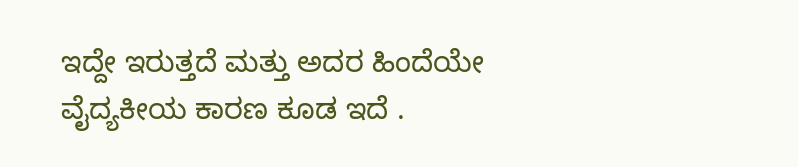ಇದ್ದೇ ಇರುತ್ತದೆ ಮತ್ತು ಅದರ ಹಿಂದೆಯೇ ವೈದ್ಯಕೀಯ ಕಾರಣ ಕೂಡ ಇದೆ .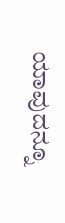ಯಾವುದನ್ನೂ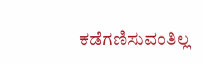ಕಡೆಗಣಿಸುವಂತಿಲ್ಲ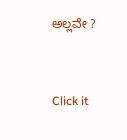ಅಲ್ಲವೇ ?



Click it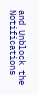and Unblock the Notifications